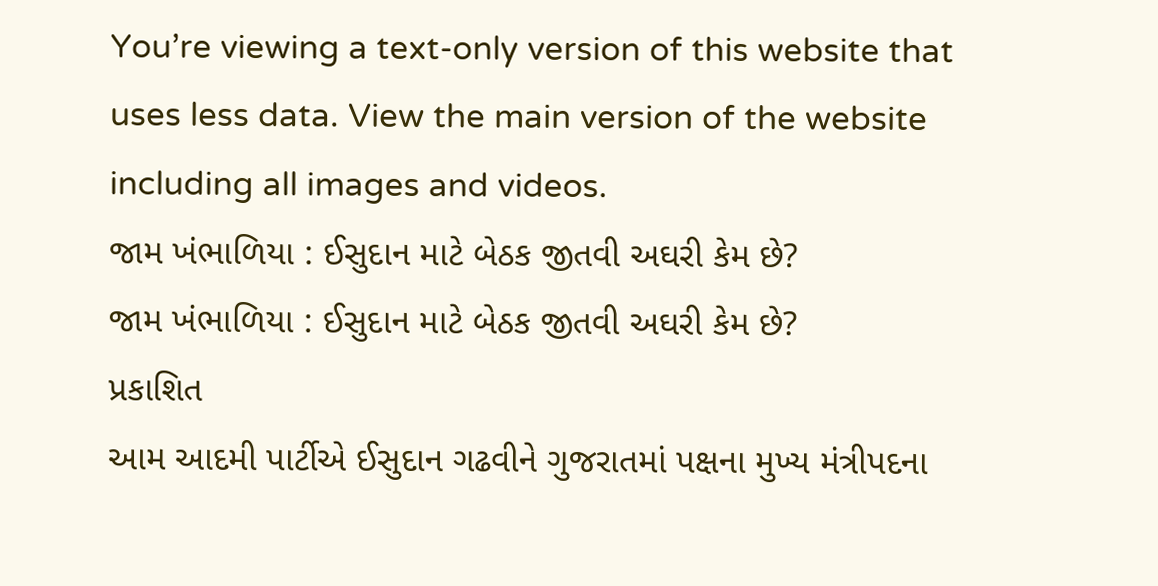You’re viewing a text-only version of this website that uses less data. View the main version of the website including all images and videos.
જામ ખંભાળિયા : ઈસુદાન માટે બેઠક જીતવી અઘરી કેમ છે?
જામ ખંભાળિયા : ઈસુદાન માટે બેઠક જીતવી અઘરી કેમ છે?
પ્રકાશિત
આમ આદમી પાર્ટીએ ઈસુદાન ગઢવીને ગુજરાતમાં પક્ષના મુખ્ય મંત્રીપદના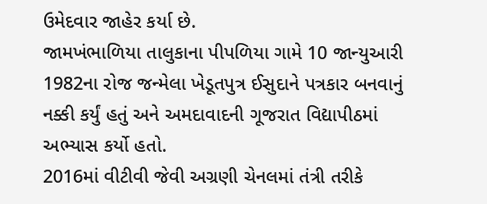ઉમેદવાર જાહેર કર્યા છે.
જામખંભાળિયા તાલુકાના પીપળિયા ગામે 10 જાન્યુઆરી 1982ના રોજ જન્મેલા ખેડૂતપુત્ર ઈસુદાને પત્રકાર બનવાનું નક્કી કર્યું હતું અને અમદાવાદની ગૂજરાત વિદ્યાપીઠમાં અભ્યાસ કર્યો હતો.
2016માં વીટીવી જેવી અગ્રણી ચેનલમાં તંત્રી તરીકે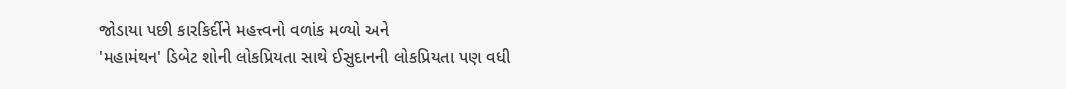જોડાયા પછી કારકિર્દીને મહત્ત્વનો વળાંક મળ્યો અને
'મહામંથન' ડિબેટ શોની લોકપ્રિયતા સાથે ઈસુદાનની લોકપ્રિયતા પણ વધી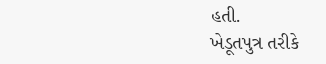હતી.
ખેડૂતપુત્ર તરીકે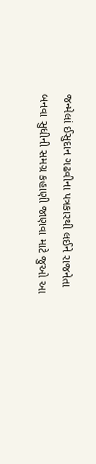જન્મેલાં ઈસુદાન ગઢવીના પત્રકારથી લઈને રાજનેતા બનવા સુધીની સમગ્ર કહાણી જાણવા માટે જુઓ આ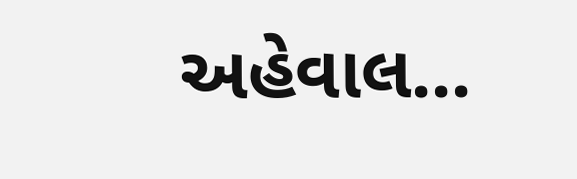અહેવાલ...